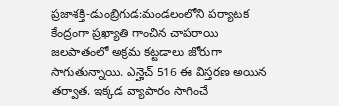ప్రజాశక్తి-డుంబ్రిగుడ:మండలంలోని పర్యాటక కేంద్రంగా ప్రఖ్యాతి గాంచిన చాపరాయి జలపాతంలో అక్రమ కట్టడాలు జోరుగా సాగుతున్నాయి. ఎన్హెచ్ 516 ఈ విస్తరణ అయిన తర్వాత. ఇక్కడ వ్యాపారం సాగించే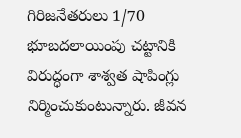గిరిజనేతరులు 1/70 భూబదలాయింపు చట్టానికి విరుద్ధంగా శాశ్వత షాపింగ్లు నిర్మించుకుంటున్నారు. జీవన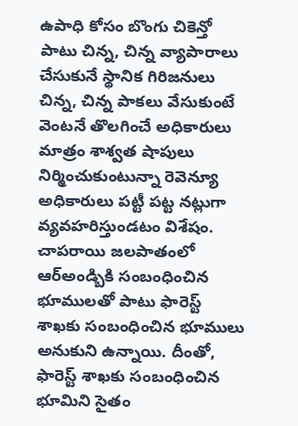ఉపాధి కోసం బొంగు చికెన్తో పాటు చిన్న, చిన్న వ్యాపారాలు చేసుకునే స్థానిక గిరిజనులు చిన్న, చిన్న పాకలు వేసుకుంటే వెంటనే తొలగించే అధికారులు మాత్రం శాశ్వత షాపులు నిర్మించుకుంటున్నా రెవెన్యూ అధికారులు పట్టీ పట్ట నట్లుగా వ్యవహరిస్తుండటం విశేషం. చాపరాయి జలపాతంలో ఆర్అండ్బికి సంబంధించిన భూములతో పాటు ఫారెస్ట్ శాఖకు సంబంధించిన భూములు అనుకుని ఉన్నాయి. దీంతో, ఫారెస్ట్ శాఖకు సంబంధించిన భూమిని సైతం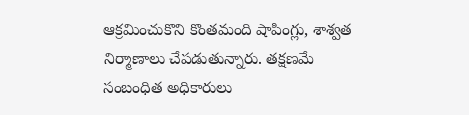ఆక్రమించుకొని కొంతమంది షాపింగ్లు, శాశ్వత నిర్మాణాలు చేపడుతున్నారు. తక్షణమే సంబంధిత అధికారులు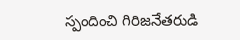స్పందించి గిరిజనేతరుడి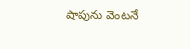షాపును వెంటనే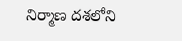నిర్మాణ దశలోని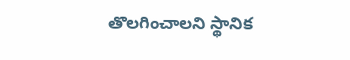తొలగించాలని స్థానిక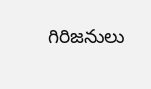గిరిజనులు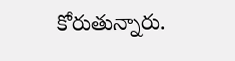కోరుతున్నారు.